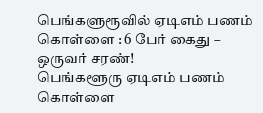பெங்களுரூவில் ஏடிஎம் பணம் கொள்ளை : 6 பேர் கைது – ஒருவர் சரண்!
பெங்களூரு ஏடிஎம் பணம் கொள்ளை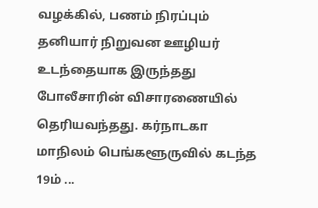வழக்கில், பணம் நிரப்பும் தனியார் நிறுவன ஊழியர் உடந்தையாக இருந்தது போலீசாரின் விசாரணையில் தெரியவந்தது. கர்நாடகா மாநிலம் பெங்களூருவில் கடந்த 19ம் ...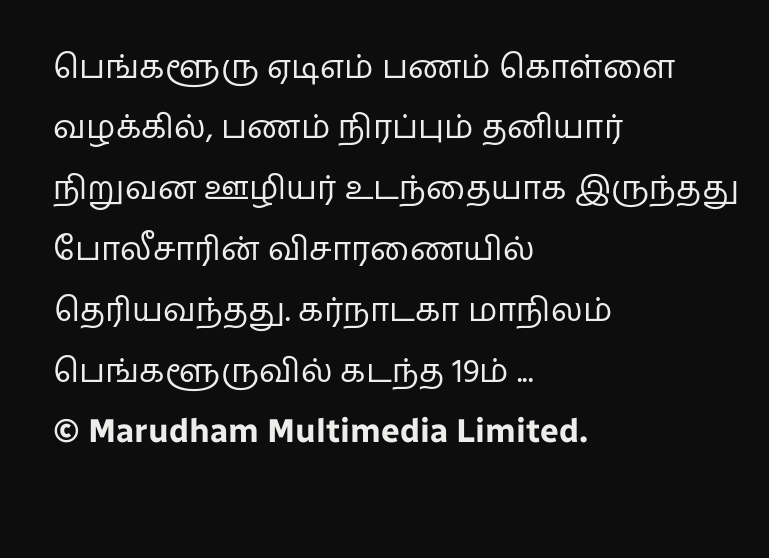பெங்களூரு ஏடிஎம் பணம் கொள்ளை வழக்கில், பணம் நிரப்பும் தனியார் நிறுவன ஊழியர் உடந்தையாக இருந்தது போலீசாரின் விசாரணையில் தெரியவந்தது. கர்நாடகா மாநிலம் பெங்களூருவில் கடந்த 19ம் ...
© Marudham Multimedia Limited.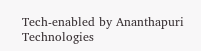Tech-enabled by Ananthapuri Technologies